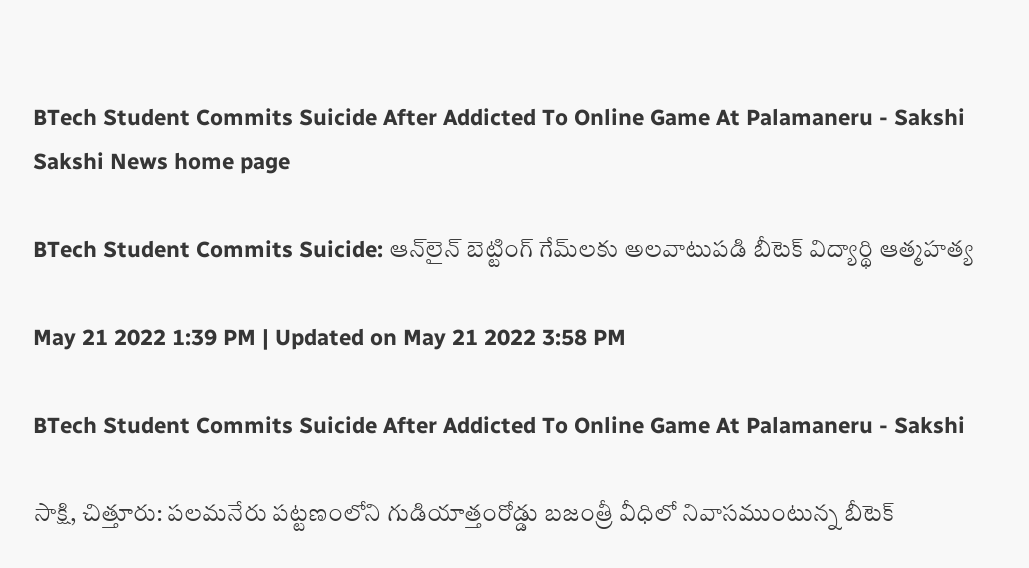BTech Student Commits Suicide After Addicted To Online Game At Palamaneru - Sakshi
Sakshi News home page

BTech Student Commits Suicide: ఆన్‌లైన్‌ బెట్టింగ్ గేమ్‌లకు అలవాటుపడి బీటెక్‌ విద్యార్థి ఆత్మహత్య

May 21 2022 1:39 PM | Updated on May 21 2022 3:58 PM

BTech Student Commits Suicide After Addicted To Online Game At Palamaneru - Sakshi

సాక్షి, చిత్తూరు: పలమనేరు పట్టణంలోని గుడియాత్తంరోడ్డు బజంత్రీ వీధిలో నివాసముంటున్న బీటెక్‌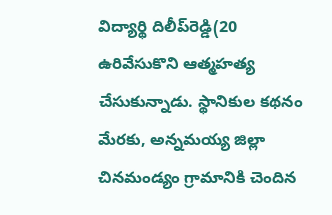విద్యార్థి దిలీప్‌రెడ్డి(20 ఉరివేసుకొని ఆత్మహత్య చేసుకున్నాడు. స్థానికుల కథనం మేరకు, అన్నమయ్య జిల్లా చినమండ్యం గ్రామానికి చెందిన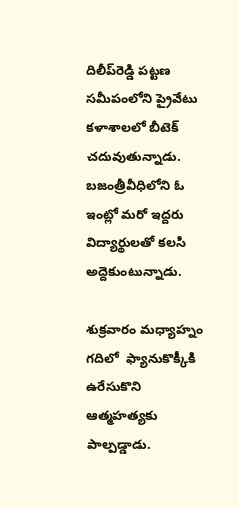దిలీప్‌రెడ్డి పట్టణ సమీపంలోని ప్రైవేటు కళాశాలలో బీటెక్‌ చదువుతున్నాడు. బజంత్రీవీధిలోని ఓ ఇంట్లో మరో ఇద్దరు విద్యార్థులతో కలసి అద్దెకుంటున్నాడు.

శుక్రవారం మధ్యాహ్నం గదిలో  ఫ్యానుకొక్కీకి ఉరేసుకొని ఆత్మహత్యకు పాల్పడ్డాడు.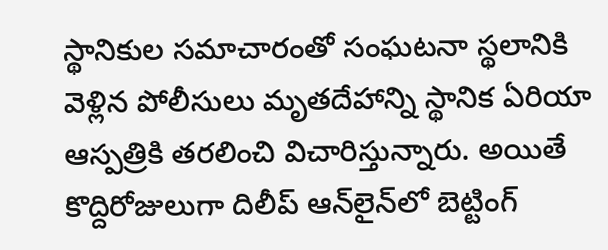స్థానికుల సమాచారంతో సంఘటనా స్థలానికి వెళ్లిన పోలీసులు మృతదేహాన్ని స్థానిక ఏరియా ఆస్పత్రికి తరలించి విచారిస్తున్నారు. అయితే కొద్దిరోజులుగా దిలీప్‌ ఆన్‌లైన్‌లో బెట్టింగ్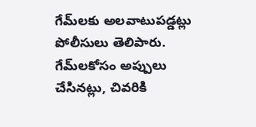గేమ్‌లకు అలవాటుపడ్డట్లు పోలీసులు తెలిపారు. గేమ్‌లకోసం అప్పులు చేసినట్లు, చివరికి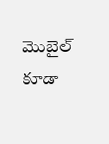మొబైల్ కూడా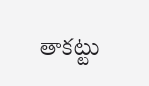తాకట్టు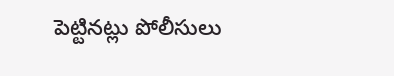పెట్టినట్లు పోలీసులు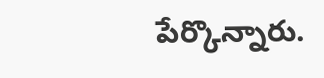పేర్కొన్నారు.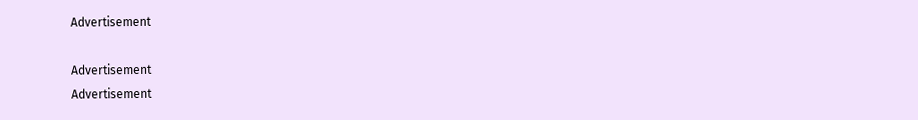Advertisement

Advertisement
Advertisement